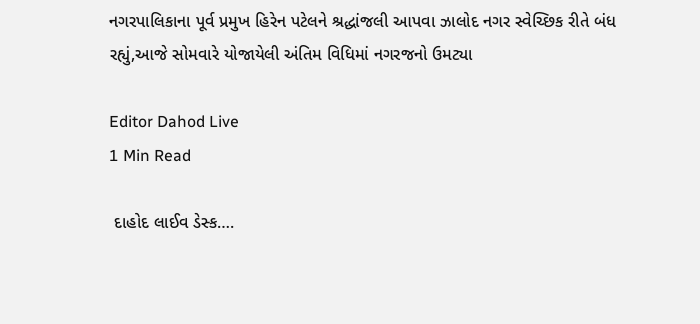નગરપાલિકાના પૂર્વ પ્રમુખ હિરેન પટેલને શ્રદ્ધાંજલી આપવા ઝાલોદ નગર સ્વેચ્છિક રીતે બંધ રહ્યું,આજે સોમવારે યોજાયેલી અંતિમ વિધિમાં નગરજનો ઉમટ્યા

Editor Dahod Live
1 Min Read

 દાહોદ લાઈવ ડેસ્ક….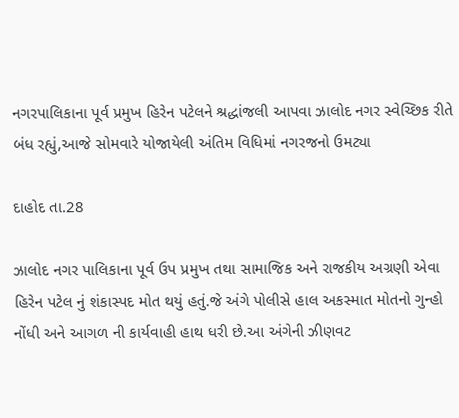નગરપાલિકાના પૂર્વ પ્રમુખ હિરેન પટેલને શ્રદ્ધાંજલી આપવા ઝાલોદ નગર સ્વેચ્છિક રીતે બંધ રહ્યું,આજે સોમવારે યોજાયેલી અંતિમ વિધિમાં નગરજનો ઉમટ્યા

દાહોદ તા.28

ઝાલોદ નગર પાલિકાના પૂર્વ ઉપ પ્રમુખ તથા સામાજિક અને રાજકીય અગ્રણી એવા હિરેન પટેલ નું શંકાસ્પદ મોત થયું હતું.જે અંગે પોલીસે હાલ અકસ્માત મોતનો ગુન્હો નોંધી અને આગળ ની કાર્યવાહી હાથ ધરી છે.આ અંગેની ઝીણવટ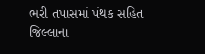ભરી તપાસમાં પંથક સહિત જિલ્લાના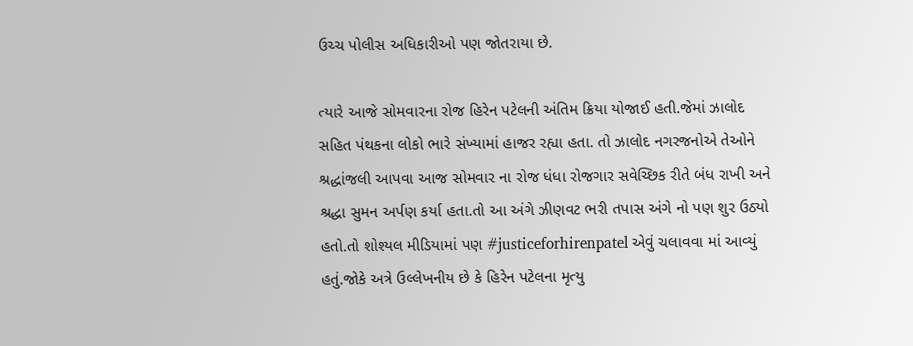ઉચ્ચ પોલીસ અધિકારીઓ પણ જોતરાયા છે.

ત્યારે આજે સોમવારના રોજ હિરેન પટેલની અંતિમ ક્રિયા યોજાઈ હતી.જેમાં ઝાલોદ સહિત પંથકના લોકો ભારે સંખ્યામાં હાજર રહ્યા હતા. તો ઝાલોદ નગરજનોએ તેઓને શ્રદ્ધાંજલી આપવા આજ સોમવાર ના રોજ ધંધા રોજગાર સવેચ્છિક રીતે બંધ રાખી અને શ્રદ્ધા સુમન અર્પણ કર્યા હતા.તો આ અંગે ઝીણવટ ભરી તપાસ અંગે નો પણ શુર ઉઠ્યો હતો.તો શોશ્યલ મીડિયામાં પણ #justiceforhirenpatel એવું ચલાવવા માં આવ્યું હતું.જોકે અત્રે ઉલ્લેખનીય છે કે હિરેન પટેલના મૃત્યુ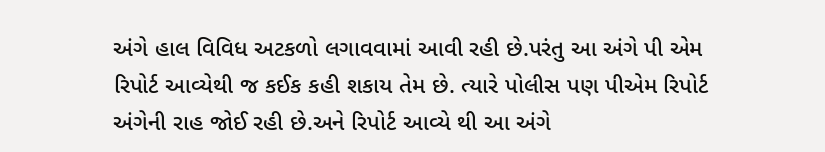અંગે હાલ વિવિધ અટકળો લગાવવામાં આવી રહી છે.પરંતુ આ અંગે પી એમ રિપોર્ટ આવ્યેથી જ કઈક કહી શકાય તેમ છે. ત્યારે પોલીસ પણ પીએમ રિપોર્ટ અંગેની રાહ જોઈ રહી છે.અને રિપોર્ટ આવ્યે થી આ અંગે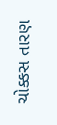ચોક્કસ તારણ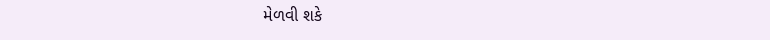મેળવી શકે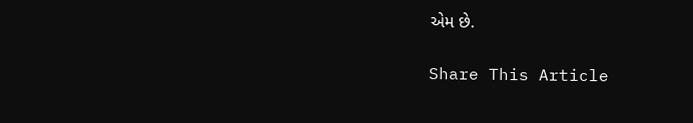એમ છે.

Share This Article